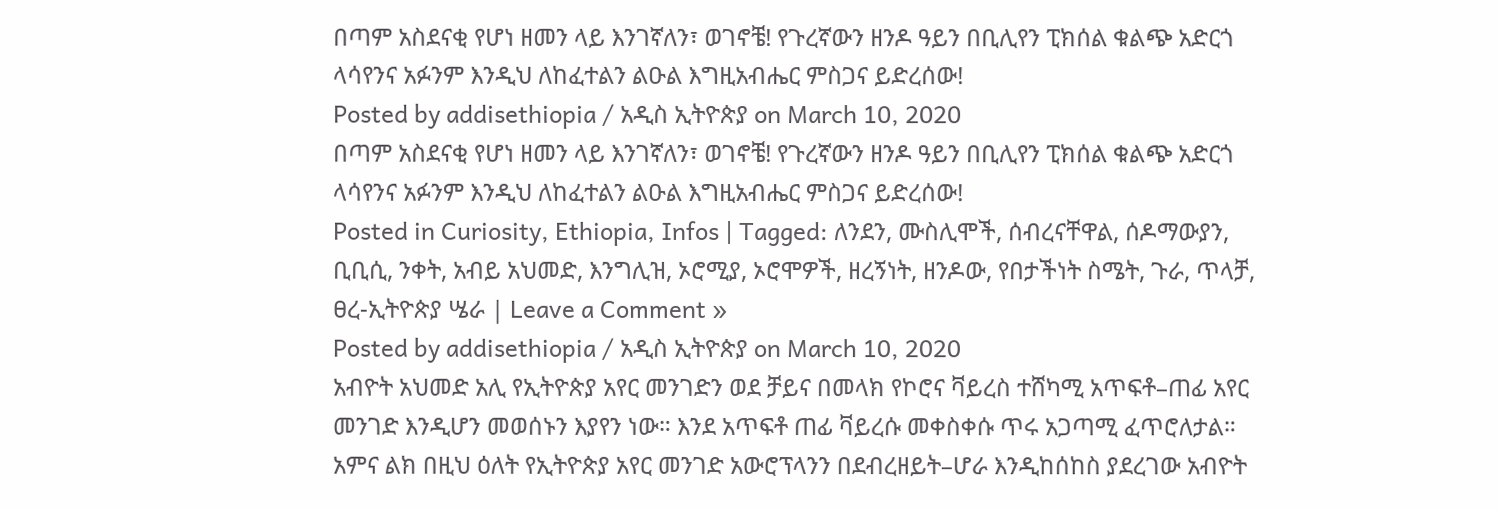በጣም አስደናቂ የሆነ ዘመን ላይ እንገኛለን፣ ወገኖቼ! የጉረኛውን ዘንዶ ዓይን በቢሊየን ፒክሰል ቁልጭ አድርጎ ላሳየንና አፉንም እንዲህ ለከፈተልን ልዑል እግዚአብሔር ምስጋና ይድረሰው!
Posted by addisethiopia / አዲስ ኢትዮጵያ on March 10, 2020
በጣም አስደናቂ የሆነ ዘመን ላይ እንገኛለን፣ ወገኖቼ! የጉረኛውን ዘንዶ ዓይን በቢሊየን ፒክሰል ቁልጭ አድርጎ ላሳየንና አፉንም እንዲህ ለከፈተልን ልዑል እግዚአብሔር ምስጋና ይድረሰው!
Posted in Curiosity, Ethiopia, Infos | Tagged: ለንደን, ሙስሊሞች, ሰብረናቸዋል, ሰዶማውያን, ቢቢሲ, ንቀት, አብይ አህመድ, እንግሊዝ, ኦሮሚያ, ኦሮሞዎች, ዘረኝነት, ዘንዶው, የበታችነት ስሜት, ጉራ, ጥላቻ, ፀረ-ኢትዮጵያ ሤራ | Leave a Comment »
Posted by addisethiopia / አዲስ ኢትዮጵያ on March 10, 2020
አብዮት አህመድ አሊ የኢትዮጵያ አየር መንገድን ወደ ቻይና በመላክ የኮሮና ቫይረስ ተሸካሚ አጥፍቶ–ጠፊ አየር መንገድ እንዲሆን መወሰኑን እያየን ነው። እንደ አጥፍቶ ጠፊ ቫይረሱ መቀስቀሱ ጥሩ አጋጣሚ ፈጥሮለታል።
አምና ልክ በዚህ ዕለት የኢትዮጵያ አየር መንገድ አውሮፕላንን በደብረዘይት–ሆራ እንዲከሰከስ ያደረገው አብዮት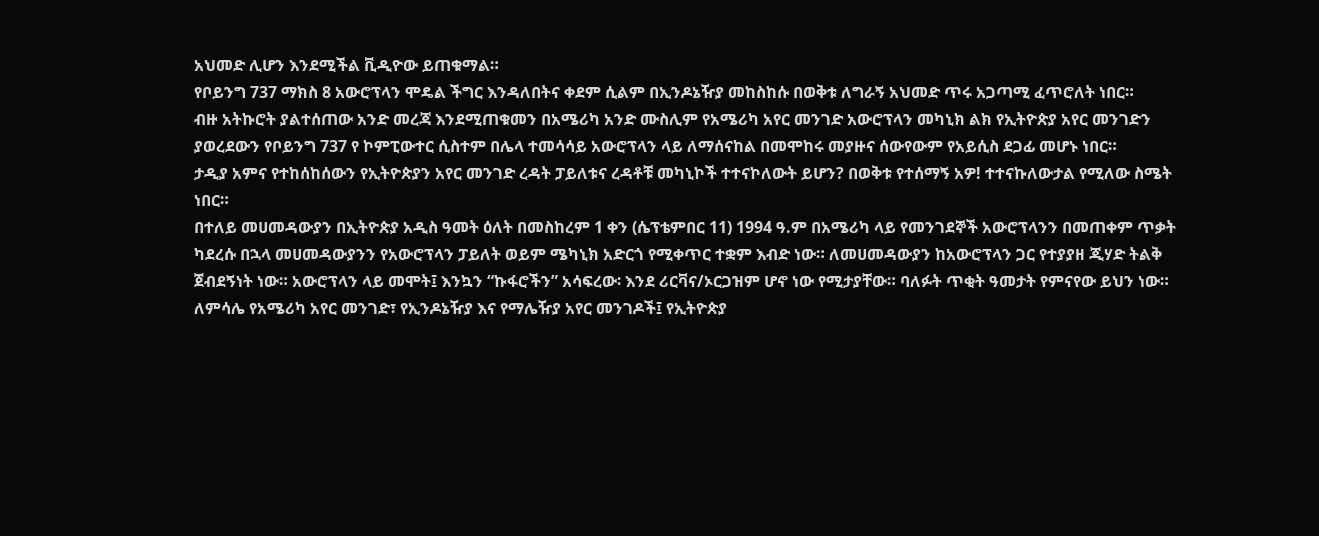አህመድ ሊሆን እንደሚችል ቪዲዮው ይጠቁማል።
የቦይንግ 737 ማክስ 8 አውሮፕላን ሞዴል ችግር እንዳለበትና ቀደም ሲልም በኢንዶኔዥያ መከስከሱ በወቅቱ ለግራኝ አህመድ ጥሩ አጋጣሚ ፈጥሮለት ነበር።
ብዙ አትኩሮት ያልተሰጠው አንድ መረጃ እንደሚጠቁመን በአሜሪካ አንድ ሙስሊም የአሜሪካ አየር መንገድ አውሮፕላን መካኒክ ልክ የኢትዮጵያ አየር መንገድን ያወረደውን የቦይንግ 737 የ ኮምፒውተር ሲስተም በሌላ ተመሳሳይ አውሮፕላን ላይ ለማሰናከል በመሞከሩ መያዙና ሰውየውም የአይሲስ ደጋፊ መሆኑ ነበር።
ታዲያ አምና የተከሰከሰውን የኢትዮጵያን አየር መንገድ ረዳት ፓይለቱና ረዳቶቹ መካኒኮች ተተናኮለውት ይሆን? በወቅቱ የተሰማኝ አዎ! ተተናኩለውታል የሚለው ስሜት ነበር።
በተለይ መሀመዳውያን በኢትዮጵያ አዲስ ዓመት ዕለት በመስከረም 1 ቀን (ሴፕቴምበር 11) 1994 ዓ.ም በአሜሪካ ላይ የመንገደኞች አውሮፕላንን በመጠቀም ጥቃት ካደረሱ በኋላ መሀመዳውያንን የአውሮፕላን ፓይለት ወይም ሜካኒክ አድርጎ የሚቀጥር ተቋም እብድ ነው። ለመሀመዳውያን ከአውሮፕላን ጋር የተያያዘ ጂሃድ ትልቅ ጀብደኝነት ነው። አውሮፕላን ላይ መሞት፤ እንኳን “ኩፋሮችን” አሳፍረው፡ እንደ ሪርቫና/ኦርጋዝም ሆኖ ነው የሚታያቸው። ባለፉት ጥቂት ዓመታት የምናየው ይህን ነው። ለምሳሌ የአሜሪካ አየር መንገድ፣ የኢንዶኔዥያ እና የማሌዥያ አየር መንገዶች፤ የኢትዮጵያ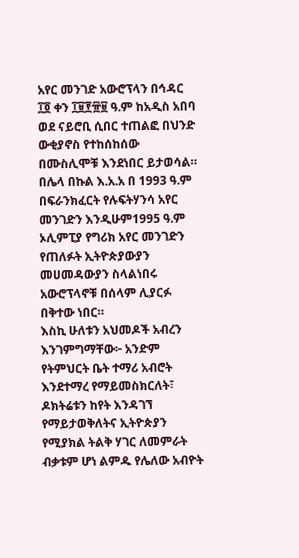አየር መንገድ አውሮፕላን በኅዳር ፲፬ ቀን ፲፱፻፹፱ ዓ.ም ከአዲስ አበባ ወደ ናይሮቢ ሲበር ተጠልፎ በህንድ ውቂያኖስ የተከሰከሰው በሙስሊሞቹ እንደነበር ይታወሳል።
በሌላ በኩል እ.አ.አ በ 1993 ዓ.ም በፍራንክፈርት የሉፍትሃንሳ አየር መንገድን እንዲሁም1995 ዓ.ም ኦሊምፒያ የግሪክ አየር መንገድን የጠለፉት ኢትዮጵያውያን መሀመዳውያን ስላልነበሩ አውሮፕላኖቹ በሰላም ሊያርፉ በቅተው ነበር።
እስኪ ሁለቱን አህመዶች አብረን እንገምግማቸው፦ አንድም የትምህርት ቤት ተማሪ አብሮት እንደተማረ የማይመስክርለት፣ ዶክትሬቱን ከየት እንዳገኘ የማይታወቅለትና ኢትዮጵያን የሚያክል ትልቅ ሃገር ለመምራት ብቃቱም ሆነ ልምዱ የሌለው አብዮት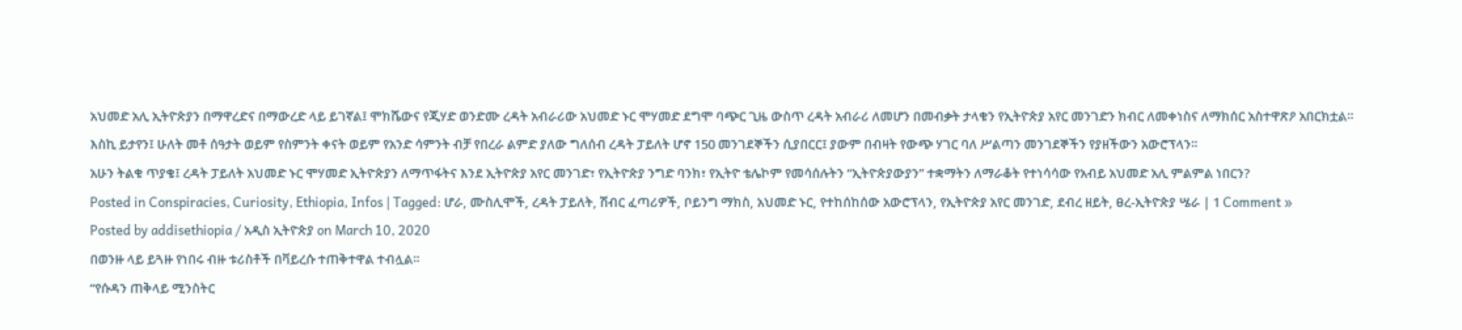አህመድ አሊ ኢትዮጵያን በማዋረድና በማውረድ ላይ ይገኛል፤ ሞክሼውና የጂሃድ ወንድሙ ረዳት አብራሪው አህመድ ኑር ሞሃመድ ደግሞ ባጭር ጊዜ ውስጥ ረዳት አብራሪ ለመሆን በመብቃት ታላቁን የኢትዮጵያ አየር መንገድን ክብር ለመቀነስና ለማክሰር አስተዋጽዖ አበርክቷል።
እስኪ ይታየን፤ ሁለት መቶ ሰዓታት ወይም የስምንት ቀናት ወይም የአንድ ሳምንት ብቻ የበረራ ልምድ ያለው ግለሰብ ረዳት ፓይለት ሆኖ 150 መንገደኞችን ሲያበርር፤ ያውም በብዛት የውጭ ሃገር ባለ ሥልጣን መንገደኞችን የያዘችውን አውሮፕላን።
አሁን ትልቁ ጥያቄ፤ ረዳት ፓይለት አህመድ ኑር ሞሃመድ ኢትዮጵያን ለማጥፋትና እንደ ኢትዮጵያ አየር መንገድ፣ የኢትዮጵያ ንግድ ባንክ፣ የኢትዮ ቴሌኮም የመሳሰሉትን “ኢትዮጵያውያን” ተቋማትን ለማራቆት የተነሳሳው የአብይ አህመድ አሊ ምልምል ነበርን?
Posted in Conspiracies, Curiosity, Ethiopia, Infos | Tagged: ሆራ, ሙስሊሞች, ረዳት ፓይለት, ሽብር ፈጣሪዎች, ቦይንግ ማክስ, አህመድ ኑር, የተከሰከሰው አውሮፕላን, የኢትዮጵያ አየር መንገድ, ደብረ ዘይት, ፀረ-ኢትዮጵያ ሤራ | 1 Comment »
Posted by addisethiopia / አዲስ ኢትዮጵያ on March 10, 2020
በወንዙ ላይ ይጓዙ የነበሩ ብዙ ቱሪስቶች በቫይረሱ ተጠቅተዋል ተብሏል።
“የሱዳን ጠቅላይ ሚንስትር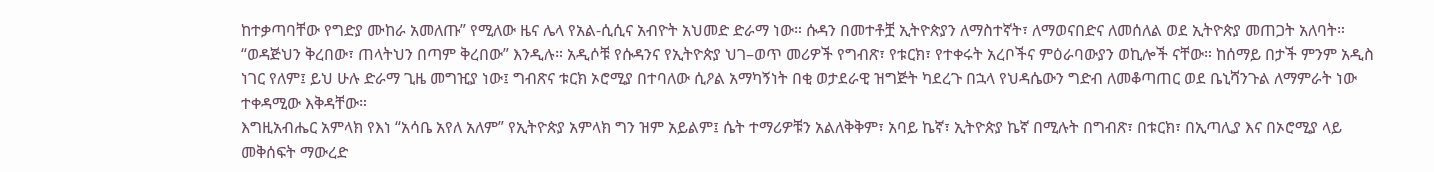ከተቃጣባቸው የግድያ ሙከራ አመለጡ” የሚለው ዜና ሌላ የአል-ሲሲና አብዮት አህመድ ድራማ ነው። ሱዳን በመተቶቿ ኢትዮጵያን ለማስተኛት፣ ለማወናበድና ለመሰለል ወደ ኢትዮጵያ መጠጋት አለባት። “ወዳጅህን ቅረበው፣ ጠላትህን በጣም ቅረበው” እንዲሉ። አዲሶቹ የሱዳንና የኢትዮጵያ ህገ–ወጥ መሪዎች የግብጽ፣ የቱርክ፣ የተቀሩት አረቦችና ምዕራባውያን ወኪሎች ናቸው። ከሰማይ በታች ምንም አዲስ ነገር የለም፤ ይህ ሁሉ ድራማ ጊዜ መግዢያ ነው፤ ግብጽና ቱርክ ኦሮሚያ በተባለው ሲዖል አማካኝነት በቂ ወታደራዊ ዝግጅት ካደረጉ በኋላ የህዳሴውን ግድብ ለመቆጣጠር ወደ ቤኒሻንጉል ለማምራት ነው ተቀዳሚው እቅዳቸው።
እግዚአብሔር አምላክ የእነ “አሳቤ አየለ አለም” የኢትዮጵያ አምላክ ግን ዝም አይልም፤ ሴት ተማሪዎቹን አልለቅቅም፣ አባይ ኬኛ፣ ኢትዮጵያ ኬኛ በሚሉት በግብጽ፣ በቱርክ፣ በኢጣሊያ እና በኦሮሚያ ላይ መቅሰፍት ማውረድ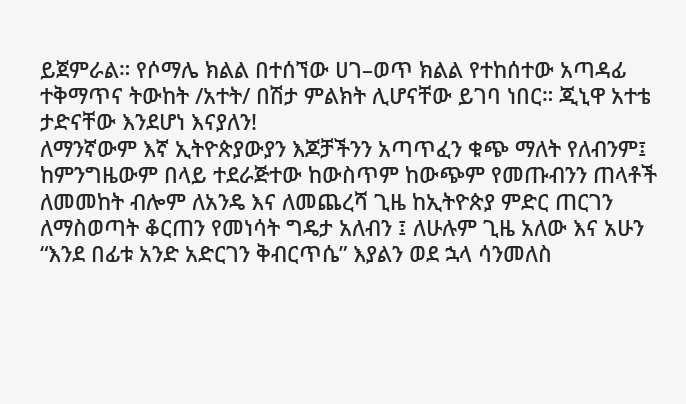ይጀምራል። የሶማሌ ክልል በተሰኘው ሀገ–ወጥ ክልል የተከሰተው አጣዳፊ ተቅማጥና ትውከት /አተት/ በሽታ ምልክት ሊሆናቸው ይገባ ነበር። ጂኒዋ አተቴ ታድናቸው እንደሆነ እናያለን!
ለማንኛውም እኛ ኢትዮጵያውያን እጆቻችንን አጣጥፈን ቁጭ ማለት የለብንም፤ ከምንግዜውም በላይ ተደራጅተው ከውስጥም ከውጭም የመጡብንን ጠላቶች ለመመከት ብሎም ለአንዴ እና ለመጨረሻ ጊዜ ከኢትዮጵያ ምድር ጠርገን ለማስወጣት ቆርጠን የመነሳት ግዴታ አለብን ፤ ለሁሉም ጊዜ አለው እና አሁን “እንደ በፊቱ አንድ አድርገን ቅብርጥሴ” እያልን ወደ ኋላ ሳንመለስ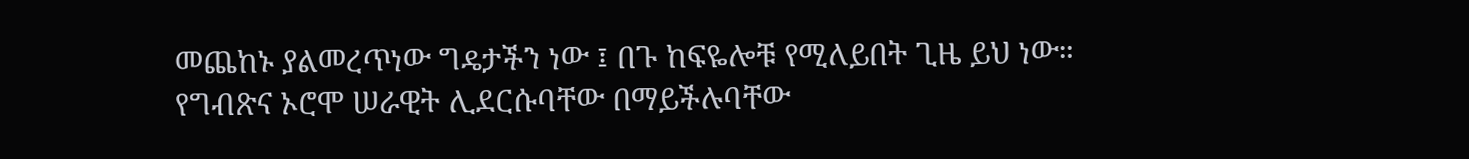መጨከኑ ያልመረጥነው ግዴታችን ነው ፤ በጉ ከፍዬሎቹ የሚለይበት ጊዜ ይህ ነው።
የግብጽና ኦሮሞ ሠራዊት ሊደርሱባቸው በማይችሉባቸው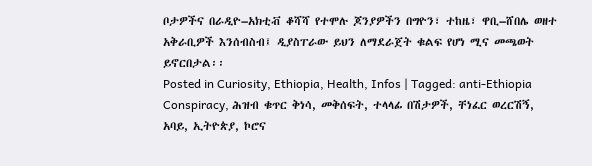ቦታዎችና በራዲዮ–አክቲቭ ቆሻሻ የተሞሉ ጆንያዎችን በግዮን፣ ተከዜ፣ ዋቢ–ሸበሌ ወዘተ አቅራቢዎች እንሰብስብ፤ ዲያስፐራው ይህን ለማደራጀት ቁልፍ የሆነ ሚና መጫወት ይኖርበታል፡፡
Posted in Curiosity, Ethiopia, Health, Infos | Tagged: anti-Ethiopia Conspiracy, ሕዝብ ቁጥር ቅነሳ, መቅሰፍት, ተላላፊ በሽታዎች, ቸነፈር ወረርሽኝ, አባይ, ኢትዮጵያ, ኮሮና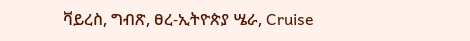ቫይረስ, ግብጽ, ፀረ-ኢትዮጵያ ሤራ, Cruise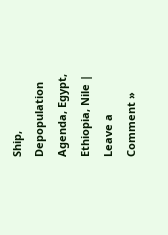Ship, Depopulation Agenda, Egypt, Ethiopia, Nile | Leave a Comment »